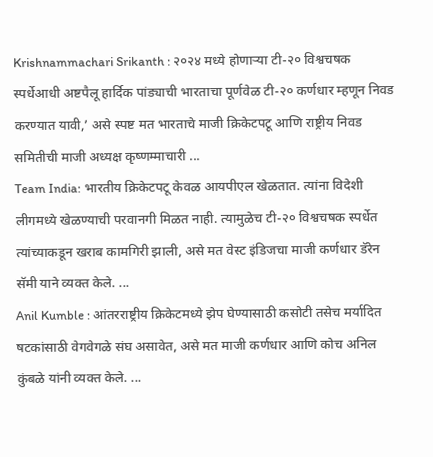Krishnammachari Srikanth : २०२४ मध्ये होणाऱ्या टी-२० विश्वचषक स्पर्धेआधी अष्टपैलू हार्दिक पांड्याची भारताचा पूर्णवेळ टी-२० कर्णधार म्हणून निवड करण्यात यावी,’ असे स्पष्ट मत भारताचे माजी क्रिकेटपटू आणि राष्ट्रीय निवड समितीची माजी अध्यक्ष कृष्णम्माचारी ...
Team India: भारतीय क्रिकेटपटू केवळ आयपीएल खेळतात. त्यांना विदेशी लीगमध्ये खेळण्याची परवानगी मिळत नाही. त्यामुळेच टी-२० विश्वचषक स्पर्धेत त्यांच्याकडून खराब कामगिरी झाली, असे मत वेस्ट इंडिजचा माजी कर्णधार डॅरेन सॅमी याने व्यक्त केले. ...
Anil Kumble : आंतरराष्ट्रीय क्रिकेटमध्ये झेप घेण्यासाठी कसोटी तसेच मर्यादित षटकांसाठी वेगवेगळे संघ असावेत, असे मत माजी कर्णधार आणि कोच अनिल कुंबळे यांनी व्यक्त केले. ...